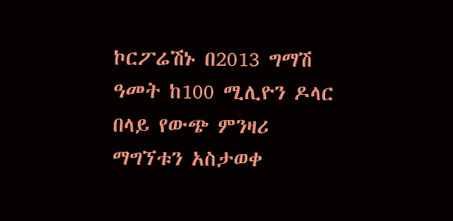ኮርፖሬሽኑ በ2013 ግማሽ ዓመት ከ100 ሚሊዮን ዶላር በላይ የውጭ ምንዛሪ ማግኘቱን አስታወቀ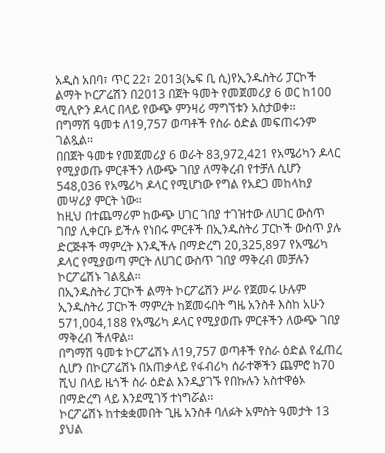አዲስ አበባ፣ ጥር 22፣ 2013(ኤፍ ቢ ሲ)የኢንዱስትሪ ፓርኮች ልማት ኮርፖሬሽን በ2013 በጀት ዓመት የመጀመሪያ 6 ወር ከ100 ሚሊዮን ዶላር በላይ የውጭ ምንዛሪ ማግኘቱን አስታወቀ፡፡
በግማሽ ዓመቱ ለ19,757 ወጣቶች የስራ ዕድል መፍጠሩንም ገልጿል፡፡
በበጀት ዓመቱ የመጀመሪያ 6 ወራት 83,972,421 የአሜሪካን ዶላር የሚያወጡ ምርቶችን ለውጭ ገበያ ለማቅረብ የተቻለ ሲሆን 548,036 የአሜሪካ ዶላር የሚሆነው የግል የአደጋ መከላከያ መሣሪያ ምርት ነው፡፡
ከዚህ በተጨማሪም ከውጭ ሀገር ገበያ ተገዝተው ለሀገር ውስጥ ገበያ ሊቀርቡ ይችሉ የነበሩ ምርቶች በኢንዱስትሪ ፓርኮች ውስጥ ያሉ ድርጅቶች ማምረት እንዲችሉ በማድረግ 20,325,897 የአሜሪካ ዶላር የሚያወጣ ምርት ለሀገር ውስጥ ገበያ ማቅረብ መቻሉን ኮርፖሬሽኑ ገልጿል፡፡
በኢንዱስትሪ ፓርኮች ልማት ኮርፖሬሽን ሥራ የጀመሩ ሁሉም ኢንዱስትሪ ፓርኮች ማምረት ከጀመሩበት ግዜ አንስቶ እስከ አሁን 571,004,188 የአሜሪካ ዶላር የሚያወጡ ምርቶችን ለውጭ ገበያ ማቅረብ ችለዋል፡፡
በግማሽ ዓመቱ ኮርፖሬሽኑ ለ19,757 ወጣቶች የስራ ዕድል የፈጠረ ሲሆን በኮርፖሬሽኑ በአጠቃላይ የፋብሪካ ሰራተኞችን ጨምሮ ከ70 ሺህ በላይ ዜጎች ስራ ዕድል እንዲያገኙ የበኩሉን አስተዋፅኦ በማድረግ ላይ እንደሚገኝ ተነግሯል፡፡
ኮርፖሬሽኑ ከተቋቋመበት ጊዜ አንስቶ ባለፉት አምስት ዓመታት 13 ያህል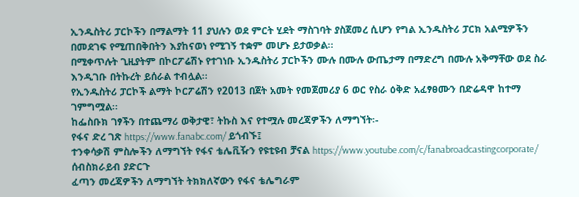ኢንዱስትሪ ፓርኮችን በማልማት 11 ያህሉን ወደ ምርት ሂደት ማስገባት ያስጀመረ ሲሆን የግል ኢንዱስትሪ ፓርክ አልሚዎችን በመደገፍ የሚጠበቅበትን እያከናወነ የሚገኝ ተቋም መሆኑ ይታወቃል፡፡
በሚቀጥሉት ጊዚያትም በኮርፖሬሽኑ የተገነቡ ኢንዱስትሪ ፓርኮችን ሙሉ በሙሉ ውጤታማ በማድረግ በሙሉ አቅማቸው ወደ ስራ እንዲገቡ በትኩረት ይሰራል ተብሏል፡፡
የኢንዱስትሪ ፓርኮች ልማት ኮርፖሬሽን የ2013 በጀት አመት የመጀመሪያ 6 ወር የስራ ዕቅድ አፈፃፀሙን በድሬዳዋ ከተማ ገምግሟል፡፡
ከፌስቡክ ገፃችን በተጨማሪ ወቅታዊ፣ ትኩስ እና የተሟሉ መረጃዎችን ለማግኘት፡-
የፋና ድረ ገጽ https://www.fanabc.com/ ይጎብኙ፤
ተንቀሳቃሽ ምስሎችን ለማግኘት የፋና ቴሌቪዥን የዩቲዩብ ቻናል https://www.youtube.com/c/fanabroadcastingcorporate/ ሰብስክራይብ ያድርጉ
ፈጣን መረጃዎችን ለማግኘት ትክክለኛውን የፋና ቴሌግራም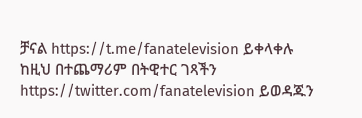ቻናል https://t.me/fanatelevision ይቀላቀሉ
ከዚህ በተጨማሪም በትዊተር ገጻችን https://twitter.com/fanatelevision ይወዳጁን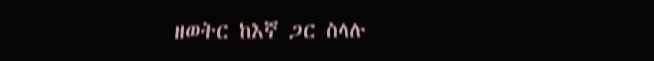ዘወትር ከእኛ ጋር ስላሉ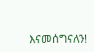እናመሰግናለን!